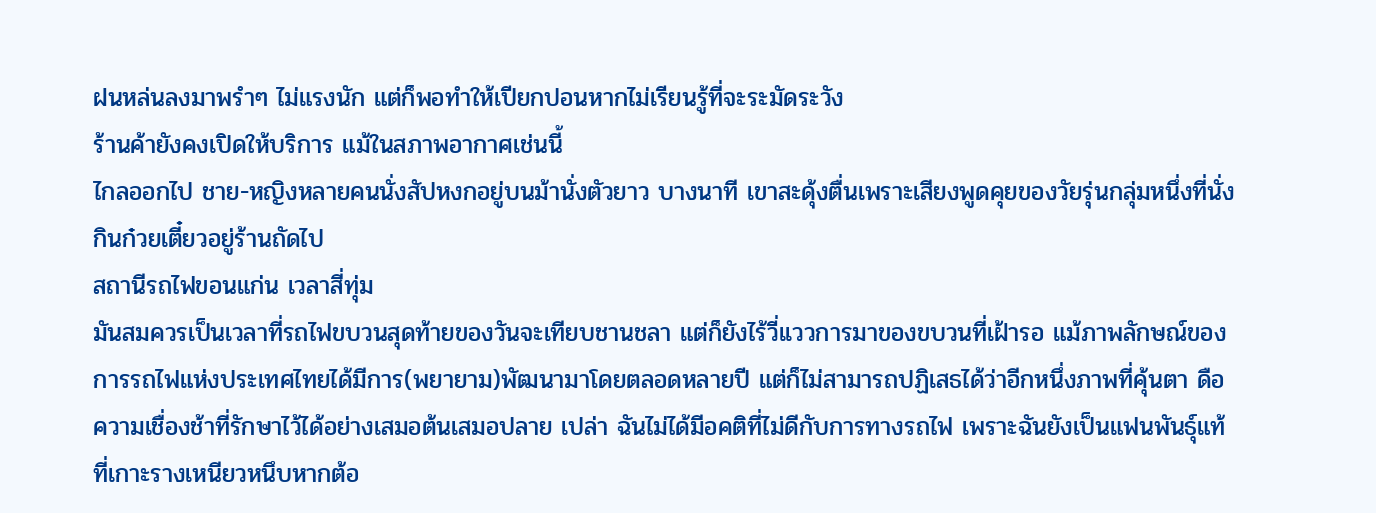ฝนหล่นลงมาพรำๆ ไม่แรงนัก แต่ก็พอทำให้เปียกปอนหากไม่เรียนรู้ที่จะระมัดระวัง
ร้านค้ายังคงเปิดให้บริการ แม้ในสภาพอากาศเช่นนี้
ไกลออกไป ชาย-หญิงหลายคนนั่งสัปหงกอยู่บนม้านั่งตัวยาว บางนาที เขาสะดุ้งตื่นเพราะเสียงพูดคุยของวัยรุ่นกลุ่มหนึ่งที่นั่งกินก๋วยเตี๋ยวอยู่ร้านถัดไป
สถานีรถไฟขอนแก่น เวลาสี่ทุ่ม
มันสมควรเป็นเวลาที่รถไฟขบวนสุดท้ายของวันจะเทียบชานชลา แต่ก็ยังไร้วี่เเววการมาของขบวนที่เฝ้ารอ แม้ภาพลักษณ์ของการรถไฟแห่งประเทศไทยได้มีการ(พยายาม)พัฒนามาโดยตลอดหลายปี แต่ก็ไม่สามารถปฏิเสธได้ว่าอีกหนึ่งภาพที่คุ้นตา ดือความเชื่องช้าที่รักษาไว้ได้อย่างเสมอต้นเสมอปลาย เปล่า ฉันไม่ได้มีอคติที่ไม่ดีกับการทางรถไฟ เพราะฉันยังเป็นแฟนพันธุ์แท้ ที่เกาะรางเหนียวหนึบหากต้อ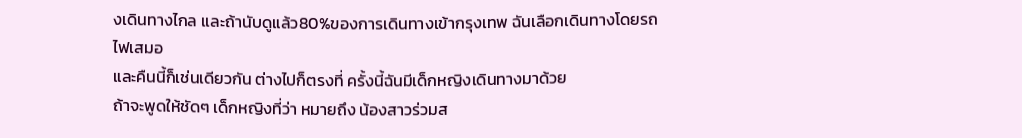งเดินทางไกล เเละถ้านับดูแล้ว80%ของการเดินทางเข้ากรุงเทพ ฉันเลือกเดินทางโดยรถไฟเสมอ
และคืนนี้ก็เช่นเดียวกัน ต่างไปก็ตรงที่ ครั้งนี้ฉันมีเด็กหญิงเดินทางมาด้วย
ถ้าจะพูดให้ชัดๆ เด็กหญิงที่ว่า หมายถึง น้องสาวร่วมส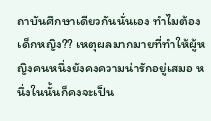ถาบันศึกษาเดียวกันนั่นเอง ทำไมต้องเด็กหญิง?? เหตุผลมากมายที่ทำให้ผู้หญิงคนหนึ่งยังคงความน่ารักอยู่เสมอ หนึ่งในนั้นก็คงจะเป็น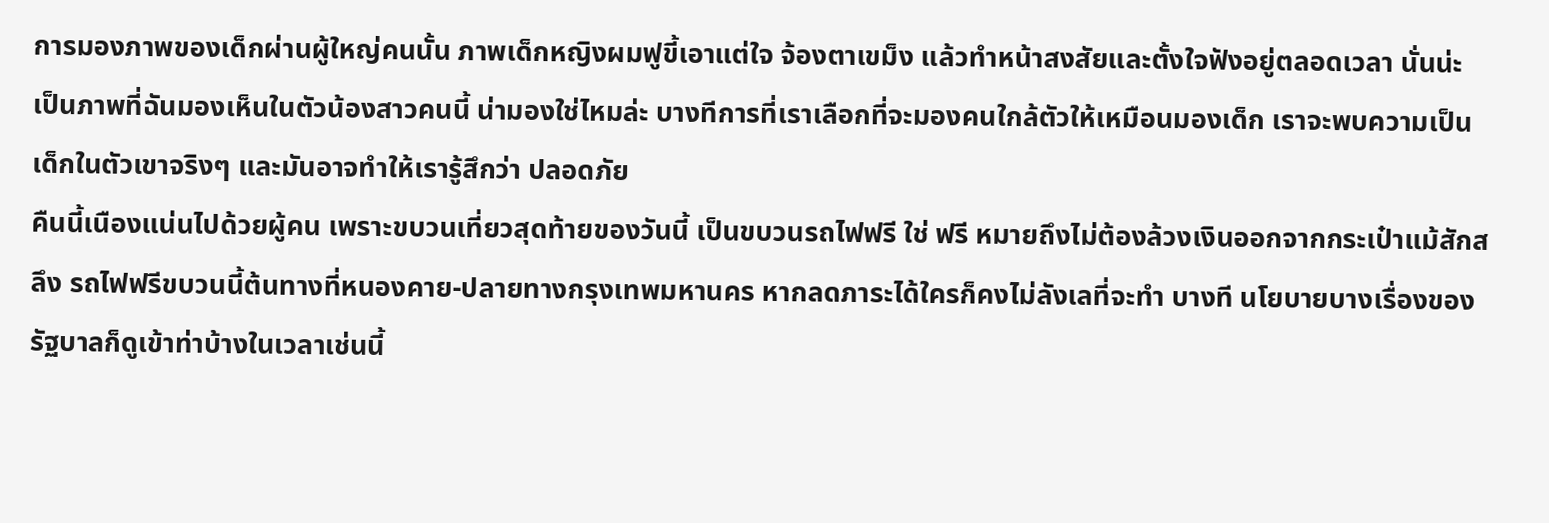การมองภาพของเด็กผ่านผู้ใหญ่คนนั้น ภาพเด็กหญิงผมฟูขี้เอาแต่ใจ จ้องตาเขม็ง แล้วทำหน้าสงสัยและตั้งใจฟังอยู่ตลอดเวลา นั่นน่ะ เป็นภาพที่ฉันมองเห็นในตัวน้องสาวคนนี้ น่ามองใช่ไหมล่ะ บางทีการที่เราเลือกที่จะมองคนใกล้ตัวให้เหมือนมองเด็ก เราจะพบความเป็นเด็กในตัวเขาจริงๆ และมันอาจทำให้เรารู้สึกว่า ปลอดภัย
คืนนี้เนืองแน่นไปด้วยผู้คน เพราะขบวนเที่ยวสุดท้ายของวันนี้ เป็นขบวนรถไฟฟรี ใช่ ฟรี หมายถึงไม่ต้องล้วงเงินออกจากกระเป๋าแม้สักสลึง รถไฟฟรีขบวนนี้ต้นทางที่หนองคาย-ปลายทางกรุงเทพมหานคร หากลดภาระได้ใครก็คงไม่ลังเลที่จะทำ บางที นโยบายบางเรื่องของรัฐบาลก็ดูเข้าท่าบ้างในเวลาเช่นนี้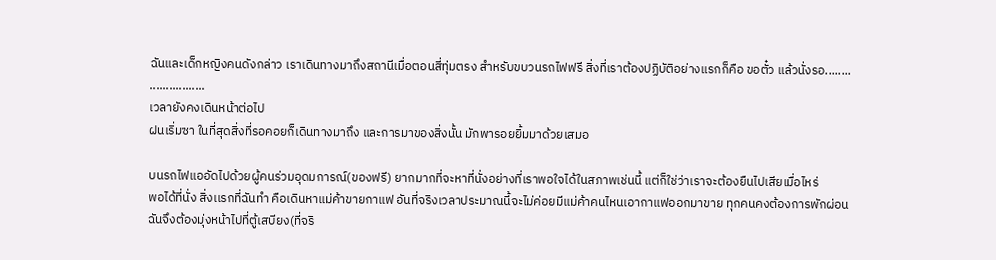ฉันและเด็กหญิงคนดังกล่าว เราเดินทางมาถึงสถานีเมื่อตอนสี่ทุ่มตรง สำหรับขบวนรถไฟฟรี สิ่งที่เราต้องปฏิบัติอย่างแรกก็คือ ขอตั๋ว แล้วนั่งรอ........
.................
เวลายังคงเดินหน้าต่อไป
ฝนเริ่มซา ในที่สุดสิ่งที่รอคอยก็เดินทางมาถึง และการมาของสิ่งนั้น มักพารอยยิ้มมาด้วยเสมอ

บนรถไฟแออัดไปด้วยผู้คนร่วมอุดมการณ์(ของฟรี) ยากมากที่จะหาที่นั่งอย่างที่เราพอใจได้ในสภาพเช่นนี้ แต่ก็ใช่ว่าเราจะต้องยืนไปเสียเมื่อไหร่
พอได้ที่นั่ง สิ่งเเรกที่ฉันทำ คือเดินหาแม่ค้าขายกาแฟ อันที่จริงเวลาประมาณนี้จะไม่ค่อยมีแม่ค้าคนไหนเอากาแฟออกมาขาย ทุกคนคงต้องการพักผ่อน ฉันจึงต้องมุ่งหน้าไปที่ตู้เสบียง(ที่จริ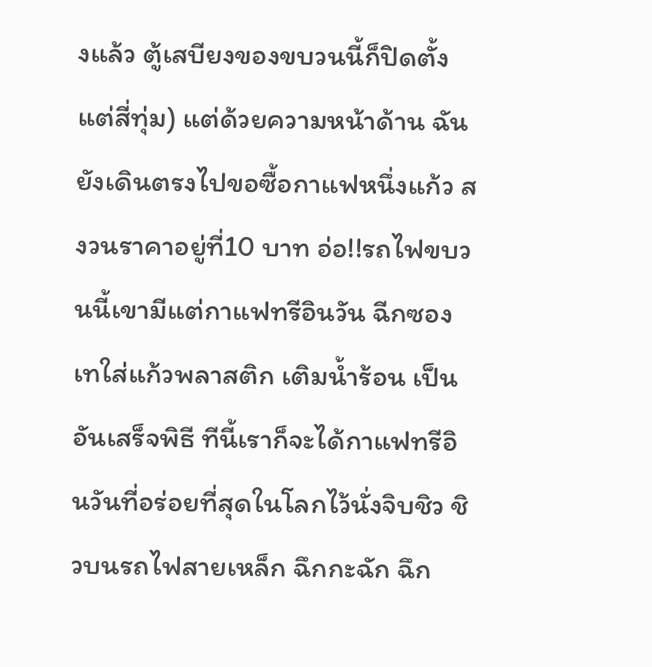งแล้ว ตู้เสบียงของขบวนนี้ก็ปิดตั้งแต่สี่ทุ่ม) แต่ด้วยความหน้าด้าน ฉันยังเดินตรงไปขอซื้อกาแฟหนึ่งแก้ว สงวนราคาอยู่ที่10 บาท อ่อ!!รถไฟขบวนนี้เขามีแต่กาแฟทรีอินวัน ฉีกซอง เทใส่แก้วพลาสติก เติมน้ำร้อน เป็นอันเสร็จพิธี ทีนี้เราก็จะได้กาแฟทรีอินวันที่อร่อยที่สุดในโลกไว้นั่งจิบชิว ชิวบนรถไฟสายเหล็ก ฉึกกะฉัก ฉึก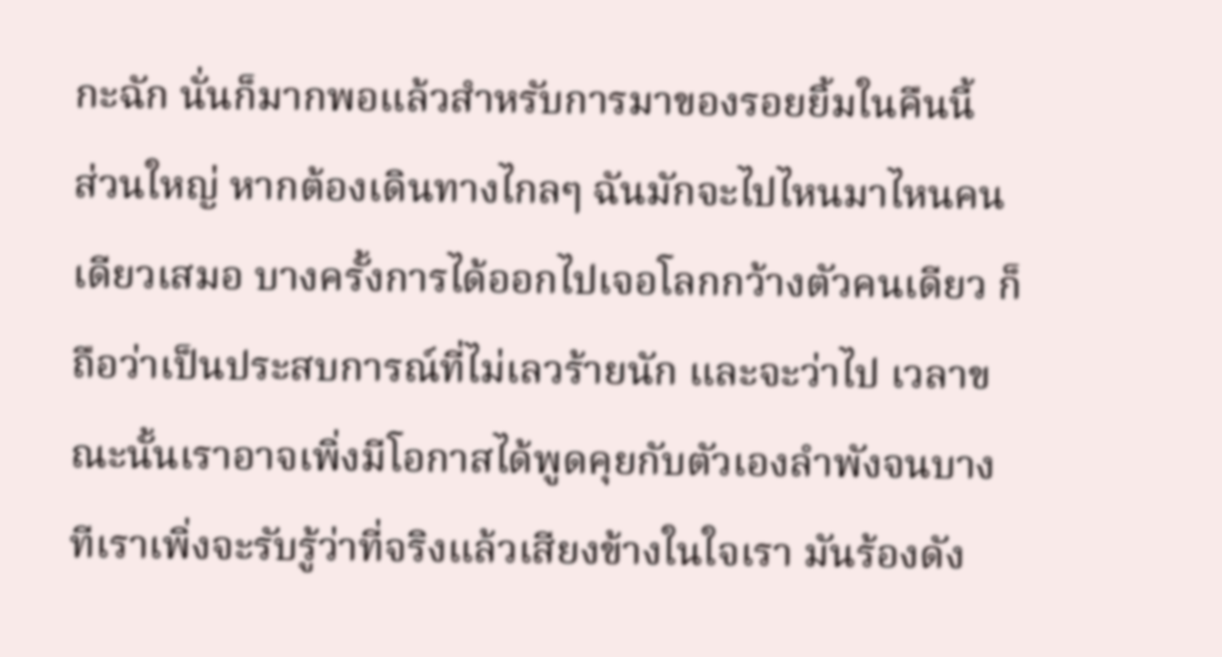กะฉัก นั่นก็มากพอแล้วสำหรับการมาของรอยยิ้มในคืนนี้
ส่วนใหญ่ หากต้องเดินทางไกลๆ ฉันมักจะไปไหนมาไหนคนเดียวเสมอ บางครั้งการได้ออกไปเจอโลกกว้างตัวคนเดียว ก็ถือว่าเป็นประสบการณ์ที่ไม่เลวร้ายนัก และจะว่าไป เวลาขณะนั้นเราอาจเพิ่งมีโอกาสได้พูดคุยกับตัวเองลำพังจนบางทีเราเพิ่งจะรับรู้ว่าที่จริงแล้วเสียงข้างในใจเรา มันร้องดัง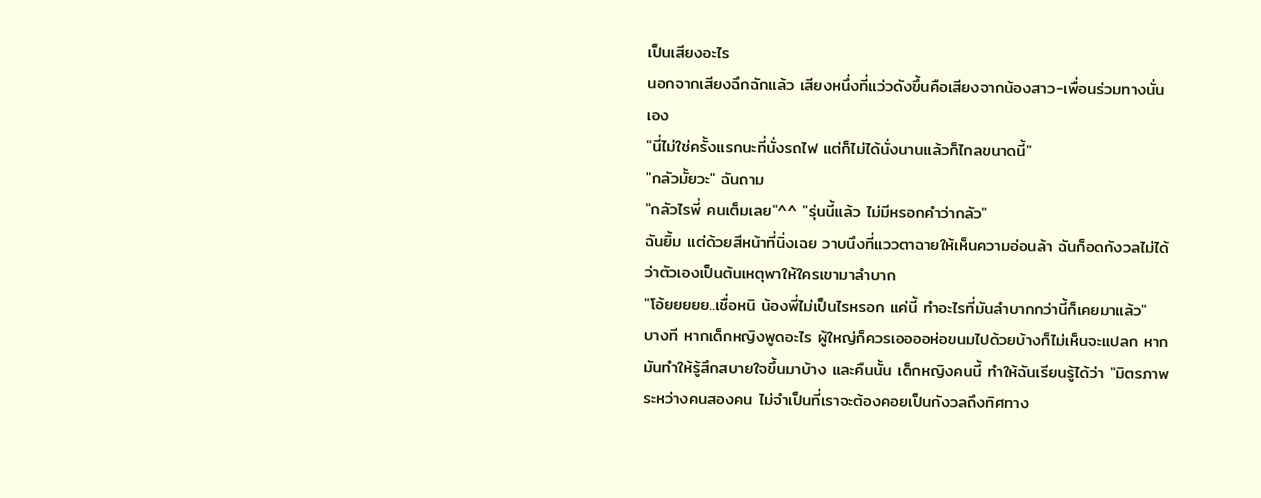เป็นเสียงอะไร
นอกจากเสียงฉึกฉักแล้ว เสียงหนึ่งที่แว่วดังขึ้นคือเสียงจากน้องสาว-เพื่อนร่วมทางนั่นเอง
"นี่ไม่ใช่ครั้งแรกนะที่นั่งรถไฟ แต่ก็ไม่ได้นั่งนานแล้วก็ไกลขนาดนี้"
"กลัวมั้ยวะ" ฉันถาม
"กลัวไรพี่ คนเต็มเลย"^^ "รุ่นนี้แล้ว ไม่มีหรอกคำว่ากลัว"
ฉันยิ้ม แต่ด้วยสีหน้าที่นิ่งเฉย วาบนึงที่แววตาฉายให้เห็นความอ่อนล้า ฉันก็อดกังวลไม่ได้ว่าตัวเองเป็นต้นเหตุพาให้ใครเขามาลำบาก
"โอ้ยยยยย..เชื่อหนิ น้องพี่ไม่เป็นไรหรอก แค่นี้ ทำอะไรที่มันลำบากกว่านี้ก็เคยมาแล้ว"
บางที หากเด็กหญิงพูดอะไร ผู้ใหญ่ก็ควรเออออห่อขนมไปด้วยบ้างก็ไม่เห็นจะแปลก หากมันทำให้รู้สึกสบายใจขึ้นมาบ้าง และคืนนั้น เด็กหญิงคนนี้ ทำให้ฉันเรียนรู้ได้ว่า "มิตรภาพระหว่างคนสองคน ไม่จำเป็นที่เราจะต้องคอยเป็นกังวลถึงทิศทาง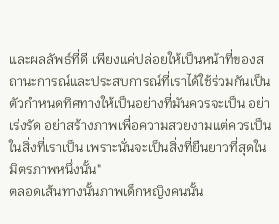และผลลัพธ์ที่ดี เพียงแค่ปล่อยให้เป็นหน้าที่ของสถานะการณ์และประสบการณ์ที่เราได้ใช้ร่วมกันเป็นตัวกำหนดทิศทางให้เป็นอย่างที่มันควรจะเป็น อย่าเร่งรัด อย่าสร้างภาพเพื่อความสวยงามแต่ควรเป็นในสิ่งที่เราเป็น เพราะนั่นจะเป็นสิ่งที่ยืนยาวที่สุดในมิตรภาพหนึ่งนั้น"
ตลอดเส้นทางนั้นภาพเด็กหญิงคนนั้น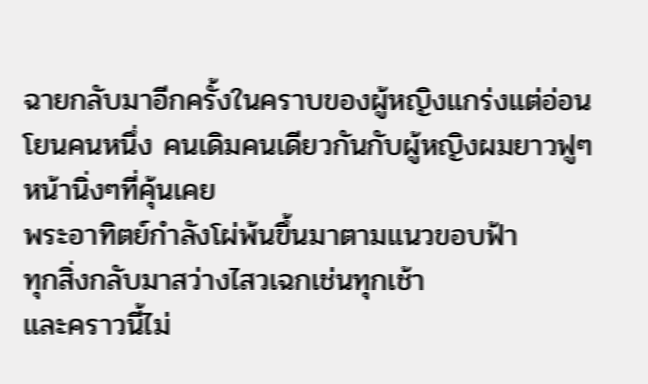ฉายกลับมาอีกครั้งในคราบของผู้หญิงแกร่งแต่อ่อนโยนคนหนึ่ง คนเดิมคนเดียวกันกับผู้หญิงผมยาวฟูๆ หน้านิ่งๆที่คุ้นเคย
พระอาทิตย์กำลังโผ่พ้นขึ้นมาตามแนวขอบฟ้า
ทุกสิ่งกลับมาสว่างไสวเฉกเช่นทุกเช้า
และคราวนี้ไม่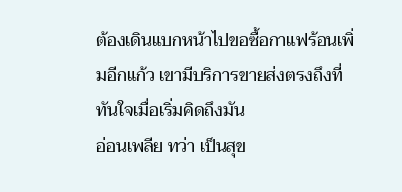ต้องเดินแบกหน้าไปขอซื้อกาแฟร้อนเพิ่มอีกแก้ว เขามีบริการขายส่งตรงถึงที่ทันใจเมื่อเริ่มคิดถึงมัน
อ่อนเพลีย ทว่า เป็นสุข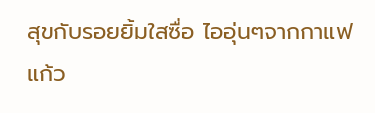สุขกับรอยยิ้มใสซื่อ ไออุ่นๆจากกาแฟแก้ว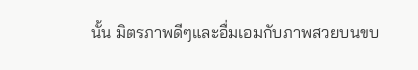นั้น มิตรภาพดีๆและอื่มเอมกับภาพสวยบนขบ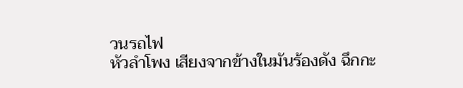วนรถไฟ
หัวลำโพง เสียงจากข้างในมันร้องดัง ฉึกกะ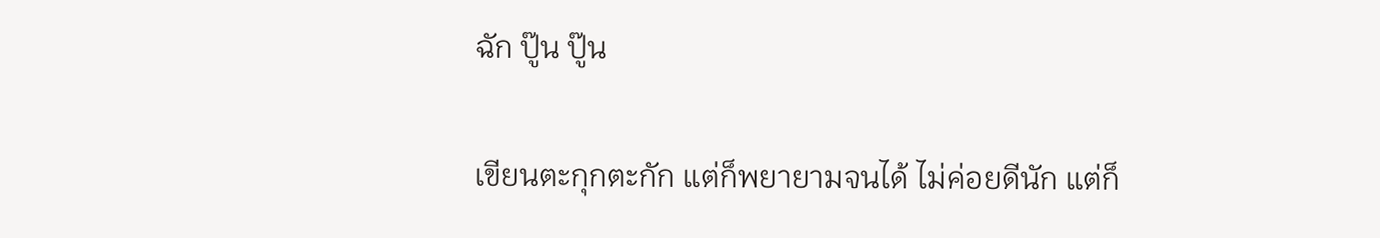ฉัก ปู๊น ปู๊น

เขียนตะกุกตะกัก แต่ก็พยายามจนได้ ไม่ค่อยดีนัก แต่ก็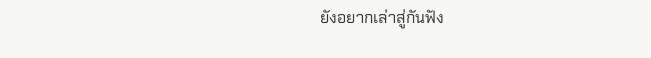ยังอยากเล่าสู่กันฟัง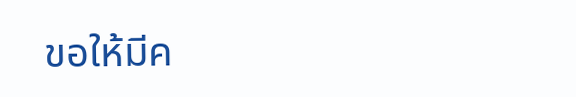ขอให้มีค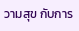วามสุข กับการ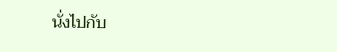นั่งไปกับ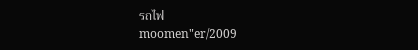รถไฟ
moomen"er/2009